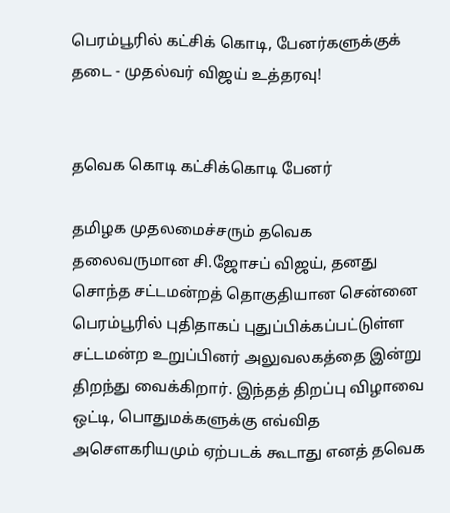பெரம்பூரில் கட்சிக் கொடி, பேனர்களுக்குக் தடை - முதல்வர் விஜய் உத்தரவு!


தவெக கொடி கட்சிக்கொடி பேனர்

தமிழக முதலமைச்சரும் தவெக தலைவருமான சி.ஜோசப் விஜய், தனது சொந்த சட்டமன்றத் தொகுதியான சென்னை பெரம்பூரில் புதிதாகப் புதுப்பிக்கப்பட்டுள்ள சட்டமன்ற உறுப்பினர் அலுவலகத்தை இன்று திறந்து வைக்கிறார். இந்தத் திறப்பு விழாவை ஒட்டி, பொதுமக்களுக்கு எவ்வித அசௌகரியமும் ஏற்படக் கூடாது எனத் தவெக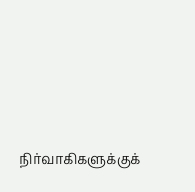நிர்வாகிகளுக்குக்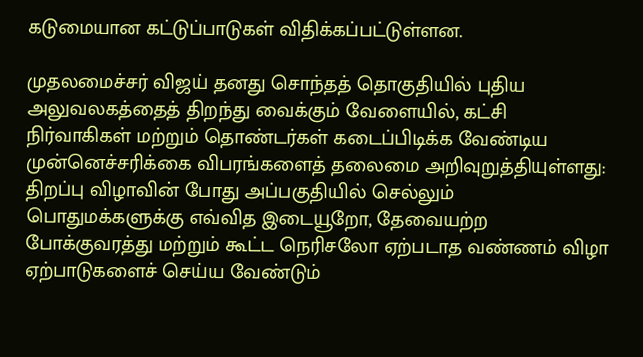கடுமையான கட்டுப்பாடுகள் விதிக்கப்பட்டுள்ளன.

முதலமைச்சர் விஜய் தனது சொந்தத் தொகுதியில் புதிய அலுவலகத்தைத் திறந்து வைக்கும் வேளையில், கட்சி நிர்வாகிகள் மற்றும் தொண்டர்கள் கடைப்பிடிக்க வேண்டிய முன்னெச்சரிக்கை விபரங்களைத் தலைமை அறிவுறுத்தியுள்ளது: திறப்பு விழாவின் போது அப்பகுதியில் செல்லும் பொதுமக்களுக்கு எவ்வித இடையூறோ, தேவையற்ற போக்குவரத்து மற்றும் கூட்ட நெரிசலோ ஏற்படாத வண்ணம் விழா ஏற்பாடுகளைச் செய்ய வேண்டும்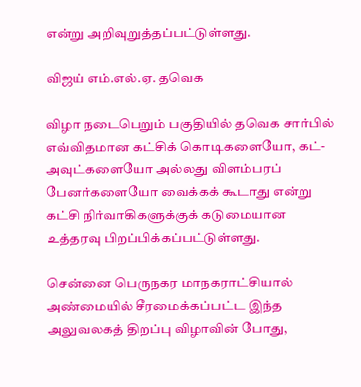என்று அறிவுறுத்தப்பட்டுள்ளது.

விஜய் எம்.எல்.ஏ. தவெக

விழா நடைபெறும் பகுதியில் தவெக சார்பில் எவ்விதமான கட்சிக் கொடிகளையோ, கட்-அவுட்களையோ அல்லது விளம்பரப் பேனர்களையோ வைக்கக் கூடாது என்று கட்சி நிர்வாகிகளுக்குக் கடுமையான உத்தரவு பிறப்பிக்கப்பட்டுள்ளது.

சென்னை பெருநகர மாநகராட்சியால் அண்மையில் சீரமைக்கப்பட்ட இந்த அலுவலகத் திறப்பு விழாவின் போது,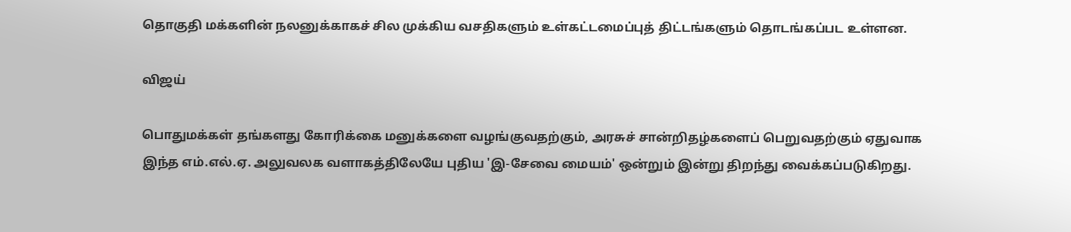தொகுதி மக்களின் நலனுக்காகச் சில முக்கிய வசதிகளும் உள்கட்டமைப்புத் திட்டங்களும் தொடங்கப்பட உள்ளன.

விஜய்

பொதுமக்கள் தங்களது கோரிக்கை மனுக்களை வழங்குவதற்கும், அரசுச் சான்றிதழ்களைப் பெறுவதற்கும் ஏதுவாக இந்த எம்.எல்.ஏ. அலுவலக வளாகத்திலேயே புதிய 'இ-சேவை மையம்' ஒன்றும் இன்று திறந்து வைக்கப்படுகிறது.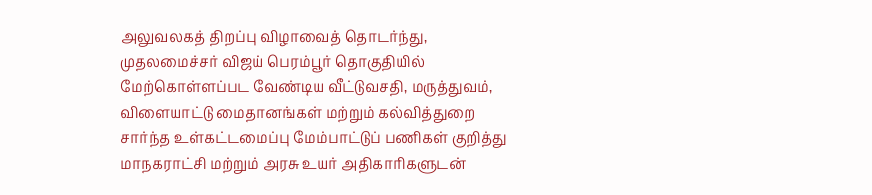அலுவலகத் திறப்பு விழாவைத் தொடர்ந்து, முதலமைச்சர் விஜய் பெரம்பூர் தொகுதியில் மேற்கொள்ளப்பட வேண்டிய வீட்டுவசதி, மருத்துவம், விளையாட்டு மைதானங்கள் மற்றும் கல்வித்துறை சார்ந்த உள்கட்டமைப்பு மேம்பாட்டுப் பணிகள் குறித்து மாநகராட்சி மற்றும் அரசு உயர் அதிகாரிகளுடன்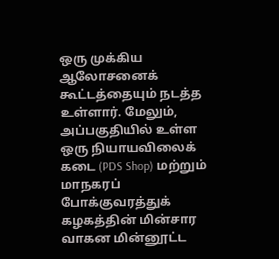ஒரு முக்கிய ஆலோசனைக் கூட்டத்தையும் நடத்த உள்ளார். மேலும், அப்பகுதியில் உள்ள ஒரு நியாயவிலைக் கடை (PDS Shop) மற்றும் மாநகரப் போக்குவரத்துக் கழகத்தின் மின்சார வாகன மின்னூட்ட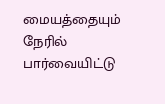மையத்தையும் நேரில் பார்வையிட்டு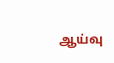ஆய்வு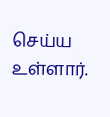செய்ய உள்ளார்.